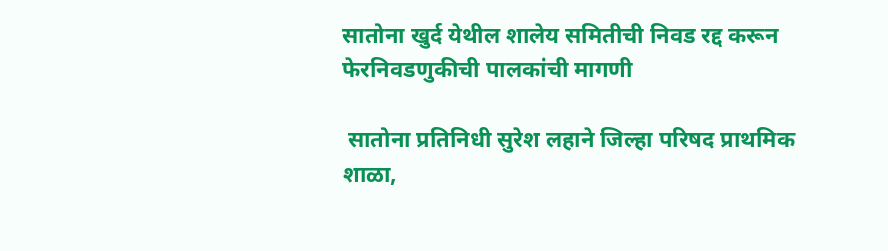सातोना खुर्द येथील शालेय समितीची निवड रद्द करून फेरनिवडणुकीची पालकांची मागणी

 सातोना प्रतिनिधी सुरेश लहाने जिल्हा परिषद प्राथमिक शाळा,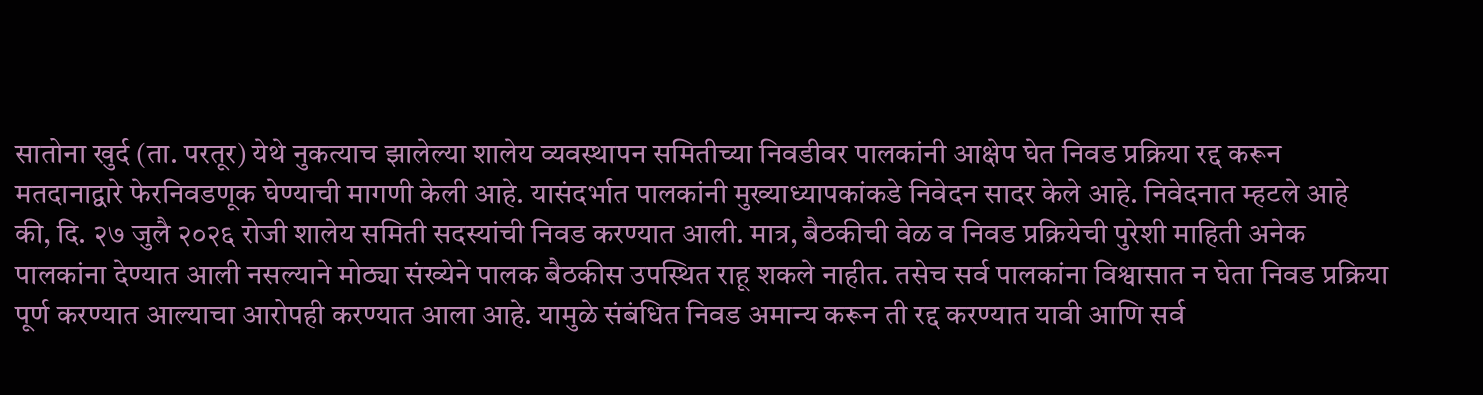सातोना खुर्द (ता. परतूर) येथे नुकत्याच झालेल्या शालेय व्यवस्थापन समितीच्या निवडीवर पालकांनी आक्षेप घेत निवड प्रक्रिया रद्द करून मतदानाद्वारे फेरनिवडणूक घेण्याची मागणी केली आहे. यासंदर्भात पालकांनी मुख्याध्यापकांकडे निवेदन सादर केले आहे. निवेदनात म्हटले आहे की, दि. २७ जुलै २०२६ रोजी शालेय समिती सदस्यांची निवड करण्यात आली. मात्र, बैठकीची वेळ व निवड प्रक्रियेची पुरेशी माहिती अनेक पालकांना देण्यात आली नसल्याने मोठ्या संख्येने पालक बैठकीस उपस्थित राहू शकले नाहीत. तसेच सर्व पालकांना विश्वासात न घेता निवड प्रक्रिया पूर्ण करण्यात आल्याचा आरोपही करण्यात आला आहे. यामुळे संबंधित निवड अमान्य करून ती रद्द करण्यात यावी आणि सर्व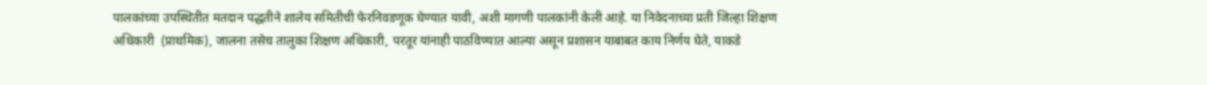पालकांच्या उपस्थितीत मतदान पद्धतीने शालेय समितीची फेरनिवडणूक घेण्यात यावी, अशी मागणी पालकांनी केली आहे. या निवेदनाच्या प्रती जिल्हा शिक्षण अधिकारी  (प्राथमिक), जालना तसेच तालुका शिक्षण अधिकारी, परतूर यांनाही पाठविण्यात आल्या असून प्रशासन याबाबत काय निर्णय घेते, याकडे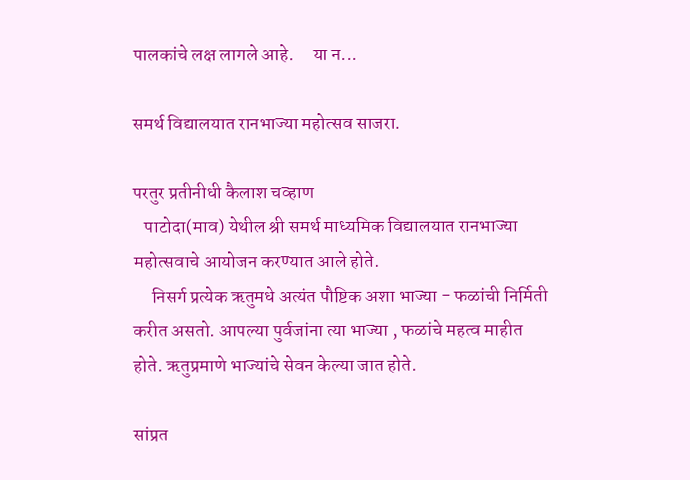पालकांचे लक्ष लागले आहे.     या न...

समर्थ विद्यालयात रानभाज्या महोत्सव साजरा.

परतुर प्रतीनीधी कैलाश चव्हाण
   पाटोदा(माव) येथील श्री समर्थ माध्यमिक विद्यालयात रानभाज्या महोत्सवाचे आयोजन करण्यात आले होते.
     निसर्ग प्रत्येक ऋतुमधे अत्यंत पौष्टिक अशा भाज्या - फळांची निर्मिती करीत असतो. आपल्या पुर्वजांना त्या भाज्या , फळांचे महत्व माहीत होते. ऋतुप्रमाणे भाज्यांचे सेवन केल्या जात होते.

सांप्रत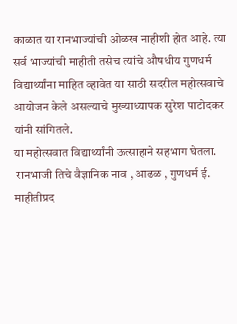काळात या रानभाज्यांची ओळख नाहीशी होत आहे. त्या सर्व भाज्यांची माहीती तसेच त्यांचे औषधीय गुणधर्म विद्यार्थ्यांना माहित व्हावेत या साठी सदरील महोत्सवाचे आयोजन केले असल्याचे मुख्याध्यापक सुरेश पाटोदकर यांनी सांगितले.
या महोत्सवात विद्यार्थ्यांनी ऊत्साहाने सहभाग घेतला.
 रानभाजी तिचे वैज्ञानिक नाव , आढळ , गुणधर्म ई. माहीतीप्रद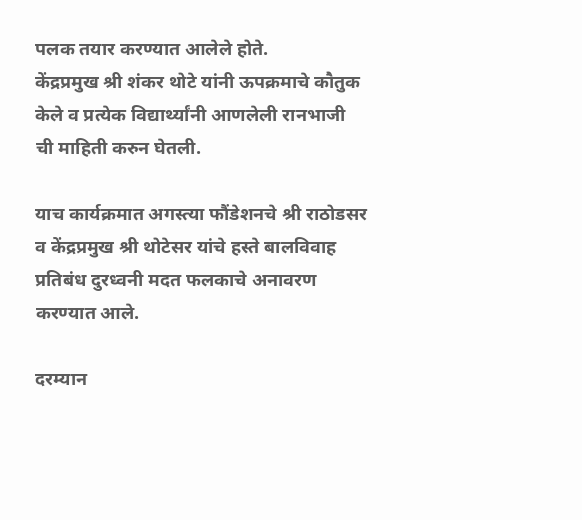पलक तयार करण्यात आलेले होते.
केंद्रप्रमुख श्री शंकर थोटे यांनी ऊपक्रमाचे कौतुक केले व प्रत्येक विद्यार्थ्यांनी आणलेली रानभाजी  ची माहिती करुन घेतली.

याच कार्यक्रमात अगस्त्या फौंडेशनचे श्री राठोडसर व केंद्रप्रमुख श्री थोटेसर यांचे हस्ते बालविवाह प्रतिबंध दुरध्वनी मदत फलकाचे अनावरण करण्यात आले.

दरम्यान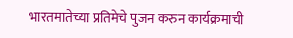भारतमातेच्या प्रतिमेचे पुजन करुन कार्यक्रमाची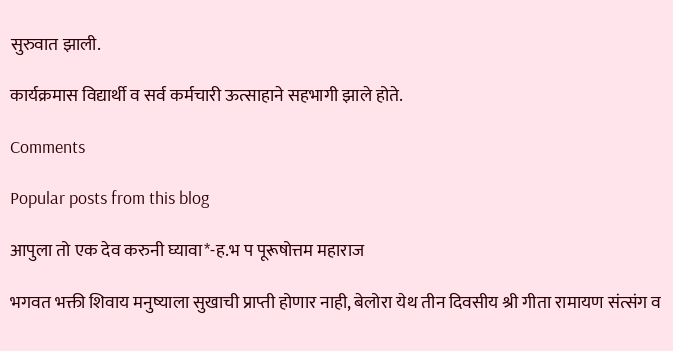सुरुवात झाली.

कार्यक्रमास विद्यार्थी व सर्व कर्मचारी ऊत्साहाने सहभागी झाले होते.

Comments

Popular posts from this blog

आपुला तो एक देव करुनी घ्यावा*-ह.भ प पूरूषोत्तम महाराज

भगवत भक्ती शिवाय मनुष्याला सुखाची प्राप्ती होणार नाही, बेलोरा येथ तीन दिवसीय श्री गीता रामायण संत्संग व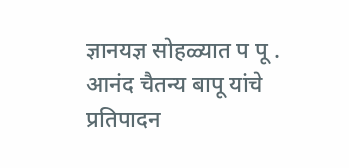ज्ञानयज्ञ सोहळ्यात प पू . आनंद चैतन्य बापू यांचे प्रतिपादन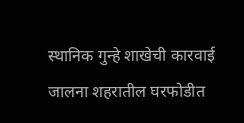स्थानिक गुन्हे शाखेची कारवाई जालना शहरातील घरफोडीत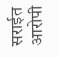सराईत आरोपी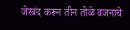जेरबंद करून तीन तोळे वजनाचे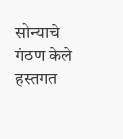सोन्याचे गंठण केले हस्तगत